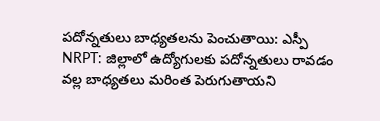పదోన్నతులు బాధ్యతలను పెంచుతాయి: ఎస్పీ
NRPT: జిల్లాలో ఉద్యోగులకు పదోన్నతులు రావడం వల్ల బాధ్యతలు మరింత పెరుగుతాయని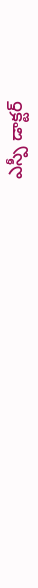ఎస్పీ డాక్టర్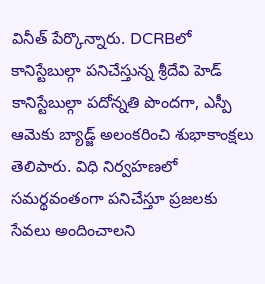వినీత్ పేర్కొన్నారు. DCRBలో కానిస్టేబుల్గా పనిచేస్తున్న శ్రీదేవి హెడ్ కానిస్టేబుల్గా పదోన్నతి పొందగా, ఎస్పీ ఆమెకు బ్యాడ్జ్ అలంకరించి శుభాకాంక్షలు తెలిపారు. విధి నిర్వహణలో సమర్థవంతంగా పనిచేస్తూ ప్రజలకు సేవలు అందించాలని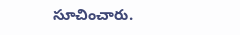సూచించారు.